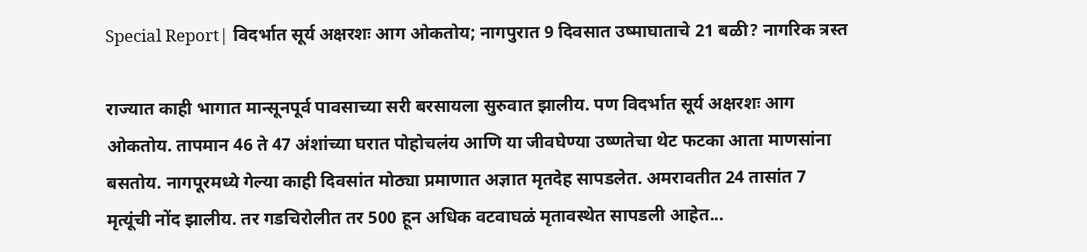Special Report| विदर्भात सूर्य अक्षरशः आग ओकतोय; नागपुरात 9 दिवसात उष्माघाताचे 21 बळी? नागरिक त्रस्त

राज्यात काही भागात मान्सूनपूर्व पावसाच्या सरी बरसायला सुरुवात झालीय. पण विदर्भात सूर्य अक्षरशः आग ओकतोय. तापमान 46 ते 47 अंशांच्या घरात पोहोचलंय आणि या जीवघेण्या उष्णतेचा थेट फटका आता माणसांना बसतोय. नागपूरमध्ये गेल्या काही दिवसांत मोठ्या प्रमाणात अज्ञात मृतदेह सापडलेत. अमरावतीत 24 तासांत 7 मृत्यूंची नोंद झालीय. तर गडचिरोलीत तर 500 हून अधिक वटवाघळं मृतावस्थेत सापडली आहेत...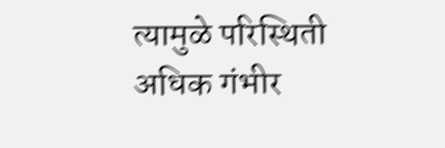त्यामुळे परिस्थिती अधिक गंभीर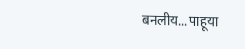बनलीय... पाहूया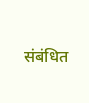संबंधित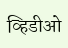व्हिडीओ